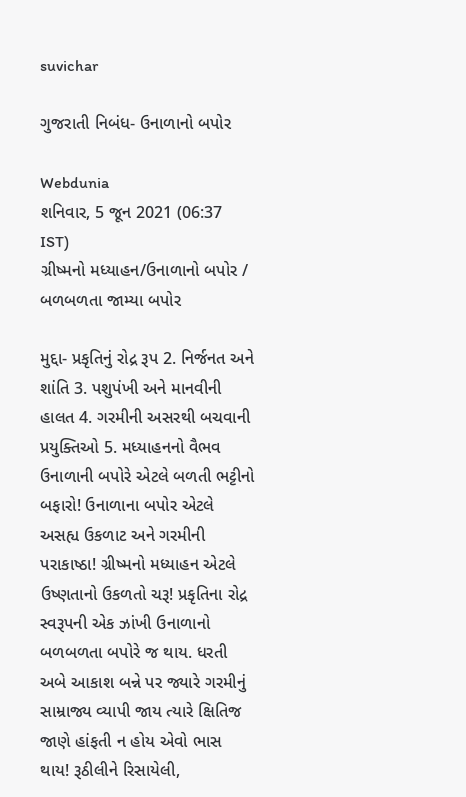suvichar

ગુજરાતી નિબંધ- ઉનાળાનો બપોર

Webdunia
શનિવાર, 5 જૂન 2021 (06:37 IST)
ગ્રીષ્મનો મધ્યાહન/ઉનાળાનો બપોર / બળબળતા જામ્યા બપોર

મુદ્દા- પ્રકૃતિનું રોદ્ર રૂપ 2. નિર્જનત અને શાંતિ 3. પશુપંખી અને માનવીની હાલત 4. ગરમીની અસરથી બચવાની પ્રયુક્તિઓ 5. મધ્યાહનનો વૈભવ
ઉનાળાની બપોરે એટલે બળતી ભટ્ટીનો બફારો! ઉનાળાના બપોર એટલે અસહ્ય ઉકળાટ અને ગરમીની પરાકાષ્ઠા! ગ્રીષ્મનો મધ્યાહન એટલે ઉષ્ણતાનો ઉકળતો ચરૂ! પ્રકૃતિના રોદ્ર સ્વરૂપની એક ઝાંખી ઉનાળાનો બળબળતા બપોરે જ થાય. ધરતી અબે આકાશ બન્ને પર જ્યારે ગરમીનું સામ્રાજ્ય વ્યાપી જાય ત્યારે ક્ષિતિજ જાણે હાંફતી ન હોય એવો ભાસ થાય! રૂઠીલીને રિસાયેલી,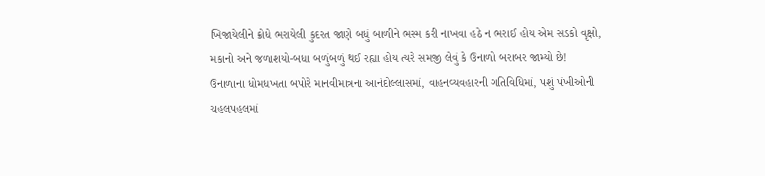ખિજાયેલીને ક્રોધે ભરાયેલી કુદરત જાણે બધું બાળીને ભસ્મ કરી નાખવા હઠે ન ભરાઈ હોય એમ સડકો વૃક્ષો, મકાનો અને જળાશયો-બધા બળુંબળું થઈ રહ્યા હોય ત્યરે સમજી લેવું કે ઉનાળો બરાબર જામ્યો છે!
ઉનાળાના ધોમધખતા બપોરે માનવીમાત્રના આનંદોલ્લાસમાં, વાહનવ્યવહારની ગતિવિધિમાં, પશું પંખીઓની ચહલપહલમાં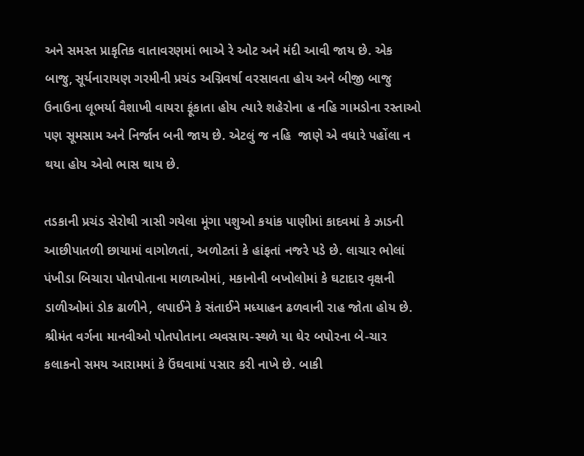અને સમસ્ત પ્રાકૃતિક વાતાવરણમાં ભાએ રે ઓટ અને મંદી આવી જાય છે. એક બાજુ, સૂર્યનારાયણ ગરમીની પ્રચંડ અગ્નિવર્ષા વરસાવતા હોય અને બીજી બાજુ ઉનાઉના લૂભર્યા વૈશાખી વાયરા ફૂંકાતા હોય ત્યારે શહેરોના હ નહિ ગામડોના રસ્તાઓ પણ સૂમસામ અને નિર્જાન બની જાય છે. એટલું જ નહિ  જાણે એ વધારે પહોંલા ન થયા હોય એવો ભાસ થાય છે.

તડકાની પ્રચંડ સેરોથી ત્રાસી ગયેલા મૂંગા પશુઓ કયાંક પાણીમાં કાદવમાં કે ઝાડની આછીપાતળી છાયામાં વાગોળતાં, અળોટતાં કે હાંફતાં નજરે પડે છે. લાચાર ભોલાં પંખીડા બિચારા પોતપોતાના માળાઓમાં, મકાનોની બખોલોમાં કે ઘટાદાર વૃક્ષની ડાળીઓમાં ડોક ઢાળીને, લપાઈને કે સંતાઈને મધ્યાહન ઢળવાની રાહ જોતા હોય છે. શ્રીમંત વર્ગના માનવીઓ પોતપોતાના વ્યવસાય-સ્થળે યા ઘેર બપોરના બે-ચાર કલાકનો સમય આરામમાં કે ઉંઘવામાં પસાર કરી નાખે છે. બાકી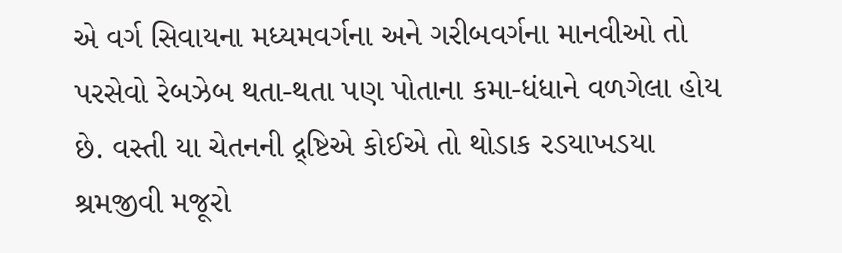એ વર્ગ સિવાયના મધ્યમવર્ગના અને ગરીબવર્ગના માનવીઓ તો પરસેવો રેબઝેબ થતા-થતા પણ પોતાના કમા-ધંધાને વળગેલા હોય છે. વસ્તી યા ચેતનની દ્ર્ષ્ટિએ કોઈએ તો થોડાક રડયાખડયા શ્રમજીવી મજૂરો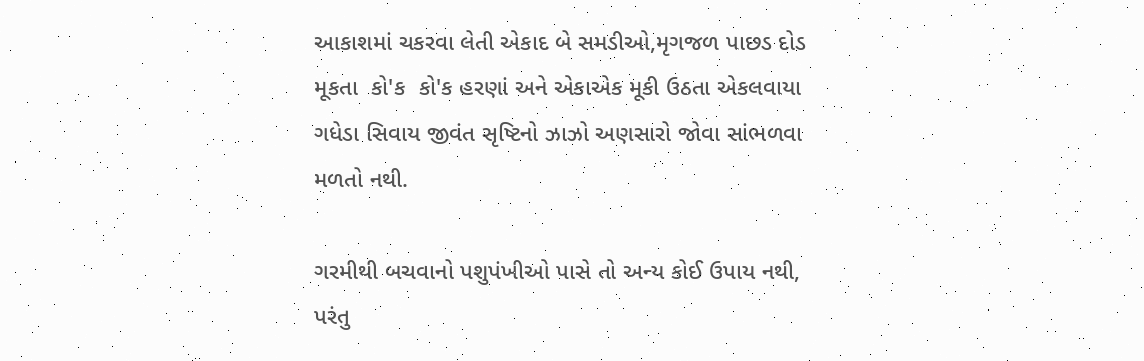આકાશમાં ચકરવા લેતી એકાદ બે સમડીઓ,મૃગજળ પાછડ દોડ મૂકતા  કો'ક  કો'ક હરણાં અને એકાએક મૂકી ઉઠતા એકલવાયા ગધેડા સિવાય જીવંત સૃષ્ટિનો ઝાઝો અણસારો જોવા સાંભળવા મળતો નથી.

ગરમીથી બચવાનો પશુપંખીઓ પાસે તો અન્ય કોઈ ઉપાય નથી, પરંતુ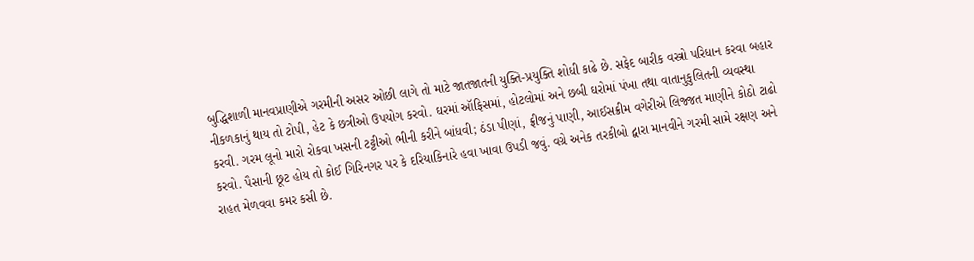બુદ્ધિશાળી માનવપ્રાણીએ ગરમીની અસર ઓછી લાગે તો માટે જાતજાતની યુક્તિ-પ્રયુક્તિ શોધી કાઢે છે. સફેદ બારીક વસ્ત્રો પરિધાન કરવા બહાર નીકળકાનું થાય તો ટોપી, હેટ કે છત્રીઓ ઉપયોગ કરવો. ઘરમાં ઑફિસમાં, હોટલોમાં અને છબી ઘરોમાં પંખા તથા વાતાનુકુલિતની વ્યવસ્થા કરવી. ગરમ લૂનો મારો રોકવા ખસની ટટ્ટીઓ ભીની કરીને બાંધવી; ઠંડા પીણાં, ફ્રીજનું પાણી, આઈસક્રીમ વગેરીએ લિજ્જત માણીને કોઠો ટાઢો કરવો. પૈસાની છૂટ હોય તો કોઈ ગિરિનગર પર કે દરિયાકિનારે હવા ખાવા ઉપડી જવું. વગ્રે અનેક તરકીબો દ્વારા માનવીને ગરમી સામે રક્ષણ અને રાહત મેળવવા કમર કસી છે.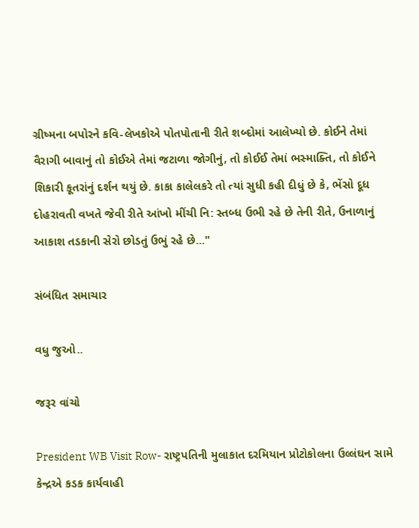ગ્રીષ્મના બપોરને કવિ-લેખકોએ પોતપોતાની રીતે શબ્દોમાં આલેખ્યો છે. કોઈને તેમાં વૈરાગી બાવાનું તો કોઈએ તેમાં જટાળા જોગીનું, તો કોઈઈ તેમાં ભસ્માક્તિ, તો કોઈને શિકારી કૂતરાંનું દર્શન થયું છે. કાકા કાલેલકરે તો ત્યાં સુધી કહી દીધું છે કે, ભેંસો દૂધ દોહરાવતી વખતે જેવી રીતે આંખો મીંચી નિ: સ્તબ્ધ ઉભી રહે છે તેની રીતે, ઉનાળાનું આકાશ તડકાની સેરો છોડતું ઉભું રહે છે..."

સંબંધિત સમાચાર

વધુ જુઓ..

જરૂર વાંચો

President WB Visit Row- રાષ્ટ્રપતિની મુલાકાત દરમિયાન પ્રોટોકોલના ઉલ્લંઘન સામે કેન્દ્રએ કડક કાર્યવાહી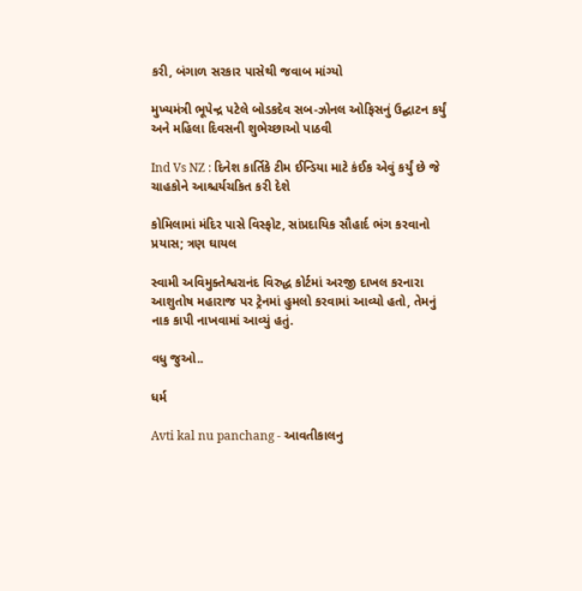કરી, બંગાળ સરકાર પાસેથી જવાબ માંગ્યો

મુખ્યમંત્રી ભૂપેન્દ્ર પટેલે બોડકદેવ સબ-ઝોનલ ઓફિસનું ઉદ્ઘાટન કર્યું અને મહિલા દિવસની શુભેચ્છાઓ પાઠવી

Ind Vs NZ : દિનેશ કાર્તિકે ટીમ ઈન્ડિયા માટે કંઈક એવું કર્યું છે જે ચાહકોને આશ્ચર્યચકિત કરી દેશે

કોમિલામાં મંદિર પાસે વિસ્ફોટ, સાંપ્રદાયિક સૌહાર્દ ભંગ કરવાનો પ્રયાસ; ત્રણ ઘાયલ

સ્વામી અવિમુક્તેશ્વરાનંદ વિરુદ્ધ કોર્ટમાં અરજી દાખલ કરનારા આશુતોષ મહારાજ પર ટ્રેનમાં હુમલો કરવામાં આવ્યો હતો, તેમનું નાક કાપી નાખવામાં આવ્યું હતું.

વધુ જુઓ..

ધર્મ

Avti kal nu panchang - આવતીકાલનુ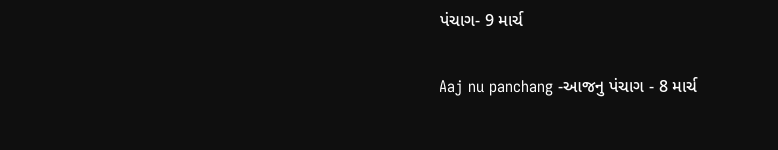પંચાગ- 9 માર્ચ

Aaj nu panchang -આજનુ પંચાગ - 8 માર્ચ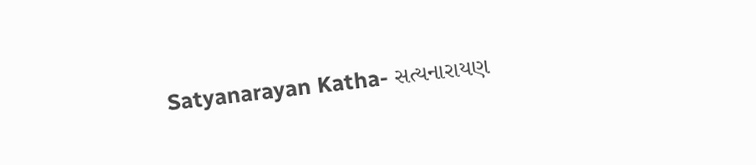Satyanarayan Katha- સત્યનારાયણ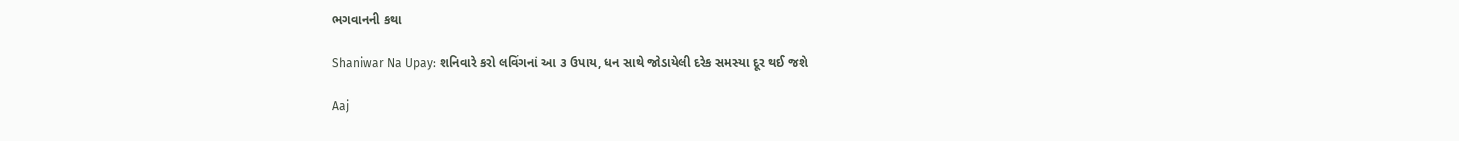ભગવાનની કથા

Shaniwar Na Upay: શનિવારે કરો લવિંગનાં આ ૩ ઉપાય, ધન સાથે જોડાયેલી દરેક સમસ્યા દૂર થઈ જશે

Aaj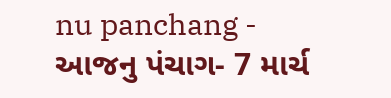nu panchang - આજનુ પંચાગ- 7 માર્ચ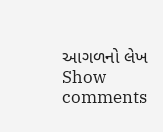આગળનો લેખ
Show comments